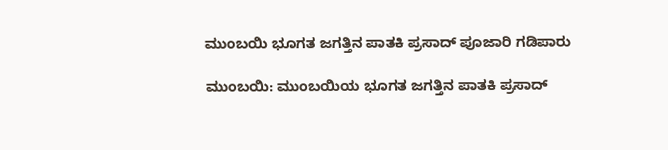ಮುಂಬಯಿ ಭೂಗತ ಜಗತ್ತಿನ ಪಾತಕಿ ಪ್ರಸಾದ್‌ ಪೂಜಾರಿ ಗಡಿಪಾರು

ಮುಂಬಯಿ: ಮುಂಬಯಿಯ ಭೂಗತ ಜಗತ್ತಿನ ಪಾತಕಿ ಪ್ರಸಾದ್‌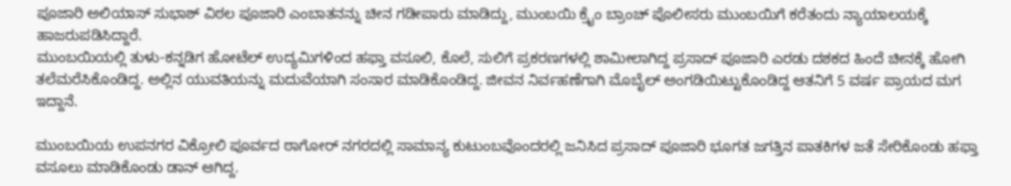ಪೂಜಾರಿ ಅಲಿಯಾಸ್‌ ಸುಭಾಶ್‌ ವಿಠಲ ಪೂಜಾರಿ ಎಂಬಾತನನ್ನು ಚೀನ ಗಡೀಪಾರು ಮಾಡಿದ್ದು, ಮುಂಬಯಿ ಕ್ರೈಂ ಬ್ರಾಂಚ್‌ ಪೊಲೀಸರು ಮುಂಬಯಿಗೆ ಕರೆತಂದು ನ್ಯಾಯಾಲಯಕ್ಕೆ ಹಾಜರುಪಡಿಸಿದ್ದಾರೆ.
ಮುಂಬಯಿಯಲ್ಲಿ ತುಳು-ಕನ್ನಡಿಗ ಹೋಟೆಲ್‌ ಉದ್ಯಮಿಗಳಿಂದ ಹಫ್ತಾ ವಸೂಲಿ, ಕೊಲೆ, ಸುಲಿಗೆ ಪ್ರಕರಣಗಳಲ್ಲಿ ಶಾಮೀಲಾಗಿದ್ದ ಪ್ರಸಾದ್‌ ಪೂಜಾರಿ ಎರಡು ದಶಕದ ಹಿಂದೆ ಚೀನಕ್ಕೆ ಹೋಗಿ ತಲೆಮರೆಸಿಕೊಂಡಿದ್ದ. ಅಲ್ಲಿನ ಯುವತಿಯನ್ನು ಮದುವೆಯಾಗಿ ಸಂಸಾರ ಮಾಡಿಕೊಂಡಿದ್ದ. ಜೀವನ ನಿರ್ವಹಣೆಗಾಗಿ ಮೊಬೈಲ್‌ ಅಂಗಡಿಯಿಟ್ಟುಕೊಂಡಿದ್ದ ಆತನಿಗೆ 5 ವರ್ಷ ಪ್ರಾಯದ ಮಗ ಇದ್ದಾನೆ.

ಮುಂಬಯಿಯ ಉಪನಗರ ವಿಕ್ರೋಲಿ ಪೂರ್ವದ ಠಾಗೋರ್‌ ನಗರದಲ್ಲಿ ಸಾಮಾನ್ಯ ಕುಟುಂಬವೊಂದರಲ್ಲಿ ಜನಿಸಿದ ಪ್ರಸಾದ್‌ ಪೂಜಾರಿ ಭೂಗತ ಜಗತ್ತಿನ ಪಾತಕಿಗಳ ಜತೆ ಸೇರಿಕೊಂಡು ಹಫ್ತಾ ವಸೂಲು ಮಾಡಿಕೊಂಡು ಡಾನ್‌ ಆಗಿದ್ದ.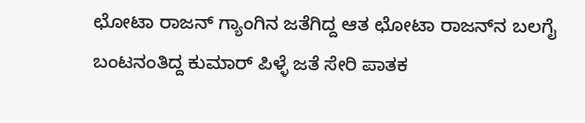ಛೋಟಾ ರಾಜನ್‌ ಗ್ಯಾಂಗಿನ ಜತೆಗಿದ್ದ ಆತ ಛೋಟಾ ರಾಜನ್‌ನ ಬಲಗೈ ಬಂಟನಂತಿದ್ದ ಕುಮಾರ್‌ ಪಿಳ್ಳೆ ಜತೆ ಸೇರಿ ಪಾತಕ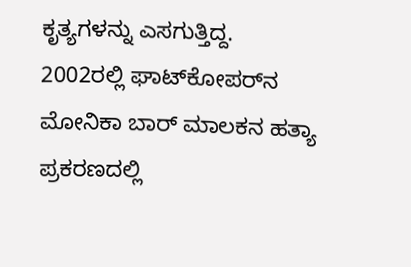ಕೃತ್ಯಗಳನ್ನು ಎಸಗುತ್ತಿದ್ದ.
2002ರಲ್ಲಿ ಘಾಟ್‌ಕೋಪರ್‌ನ ಮೋನಿಕಾ ಬಾರ್‌ ಮಾಲಕನ ಹತ್ಯಾ ಪ್ರಕರಣದಲ್ಲಿ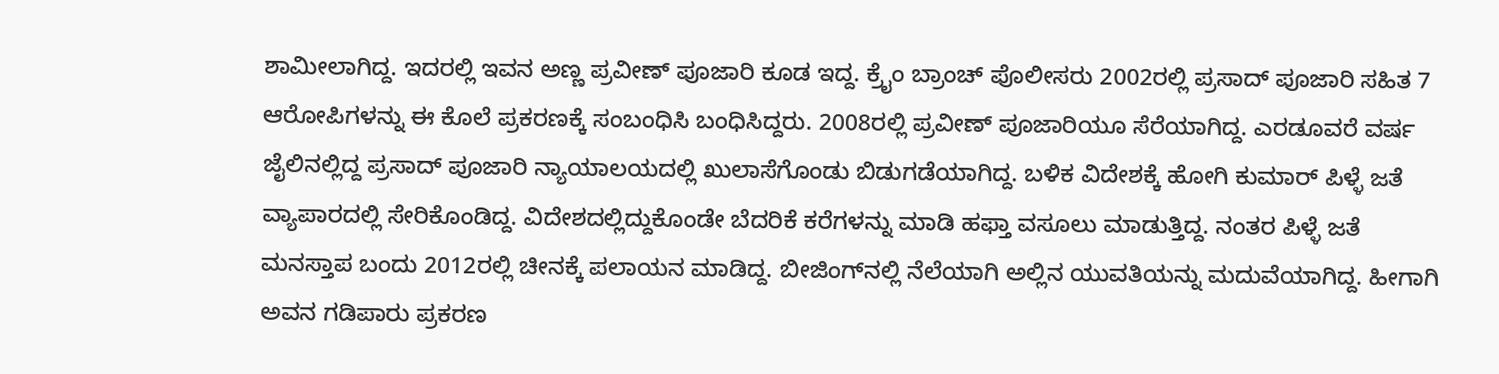ಶಾಮೀಲಾಗಿದ್ದ. ಇದರಲ್ಲಿ ಇವನ ಅಣ್ಣ ಪ್ರವೀಣ್‌ ಪೂಜಾರಿ ಕೂಡ ಇದ್ದ. ಕ್ರೈಂ ಬ್ರಾಂಚ್‌ ಪೊಲೀಸರು 2002ರಲ್ಲಿ ಪ್ರಸಾದ್‌ ಪೂಜಾರಿ ಸಹಿತ 7 ಆರೋಪಿಗಳನ್ನು ಈ ಕೊಲೆ ಪ್ರಕರಣಕ್ಕೆ ಸಂಬಂಧಿಸಿ ಬಂಧಿಸಿದ್ದರು. 2008ರಲ್ಲಿ ಪ್ರವೀಣ್‌ ಪೂಜಾರಿಯೂ ಸೆರೆಯಾಗಿದ್ದ. ಎರಡೂವರೆ ವರ್ಷ ಜೈಲಿನಲ್ಲಿದ್ದ ಪ್ರಸಾದ್‌ ಪೂಜಾರಿ ನ್ಯಾಯಾಲಯದಲ್ಲಿ ಖುಲಾಸೆಗೊಂಡು ಬಿಡುಗಡೆಯಾಗಿದ್ದ. ಬಳಿಕ ವಿದೇಶಕ್ಕೆ ಹೋಗಿ ಕುಮಾರ್‌ ಪಿಳ್ಳೆ ಜತೆ ವ್ಯಾಪಾರದಲ್ಲಿ ಸೇರಿಕೊಂಡಿದ್ದ. ವಿದೇಶದಲ್ಲಿದ್ದುಕೊಂಡೇ ಬೆದರಿಕೆ ಕರೆಗಳನ್ನು ಮಾಡಿ ಹಫ್ತಾ ವಸೂಲು ಮಾಡುತ್ತಿದ್ದ. ನಂತರ ಪಿಳ್ಳೆ ಜತೆ ಮನಸ್ತಾಪ ಬಂದು 2012ರಲ್ಲಿ ಚೀನಕ್ಕೆ ಪಲಾಯನ ಮಾಡಿದ್ದ. ಬೀಜಿಂಗ್‌ನಲ್ಲಿ ನೆಲೆಯಾಗಿ ಅಲ್ಲಿನ ಯುವತಿಯನ್ನು ಮದುವೆಯಾಗಿದ್ದ. ಹೀಗಾಗಿ ಅವನ ಗಡಿಪಾರು ಪ್ರಕರಣ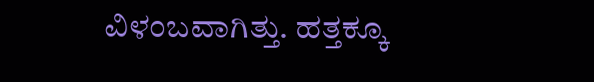ವಿಳಂಬವಾಗಿತ್ತು. ಹತ್ತಕ್ಕೂ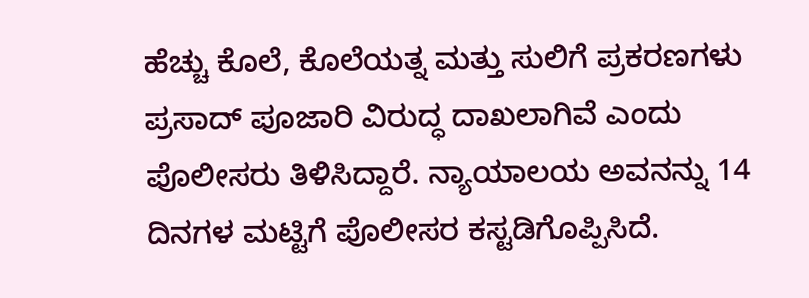ಹೆಚ್ಚು ಕೊಲೆ, ಕೊಲೆಯತ್ನ ಮತ್ತು ಸುಲಿಗೆ ಪ್ರಕರಣಗಳು ಪ್ರಸಾದ್‌ ಪೂಜಾರಿ ವಿರುದ್ಧ ದಾಖಲಾಗಿವೆ ಎಂದು ಪೊಲೀಸರು ತಿಳಿಸಿದ್ದಾರೆ. ನ್ಯಾಯಾಲಯ ಅವನನ್ನು 14 ದಿನಗಳ ಮಟ್ಟಿಗೆ ಪೊಲೀಸರ ಕಸ್ಟಡಿಗೊಪ್ಪಿಸಿದೆ.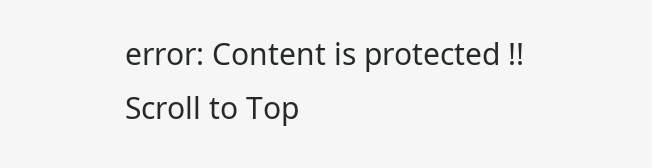error: Content is protected !!
Scroll to Top